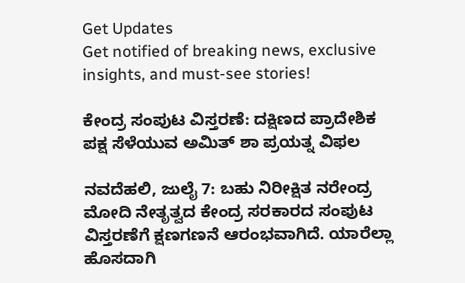Get Updates
Get notified of breaking news, exclusive insights, and must-see stories!

ಕೇಂದ್ರ ಸಂಪುಟ ವಿಸ್ತರಣೆ: ದಕ್ಷಿಣದ ಪ್ರಾದೇಶಿಕ ಪಕ್ಷ ಸೆಳೆಯುವ ಅಮಿತ್ ಶಾ ಪ್ರಯತ್ನ ವಿಫಲ

ನವದೆಹಲಿ, ಜುಲೈ 7: ಬಹು ನಿರೀಕ್ಷಿತ ನರೇಂದ್ರ ಮೋದಿ ನೇತೃತ್ವದ ಕೇಂದ್ರ ಸರಕಾರದ ಸಂಪುಟ ವಿಸ್ತರಣೆಗೆ ಕ್ಷಣಗಣನೆ ಆರಂಭವಾಗಿದೆ. ಯಾರೆಲ್ಲಾ ಹೊಸದಾಗಿ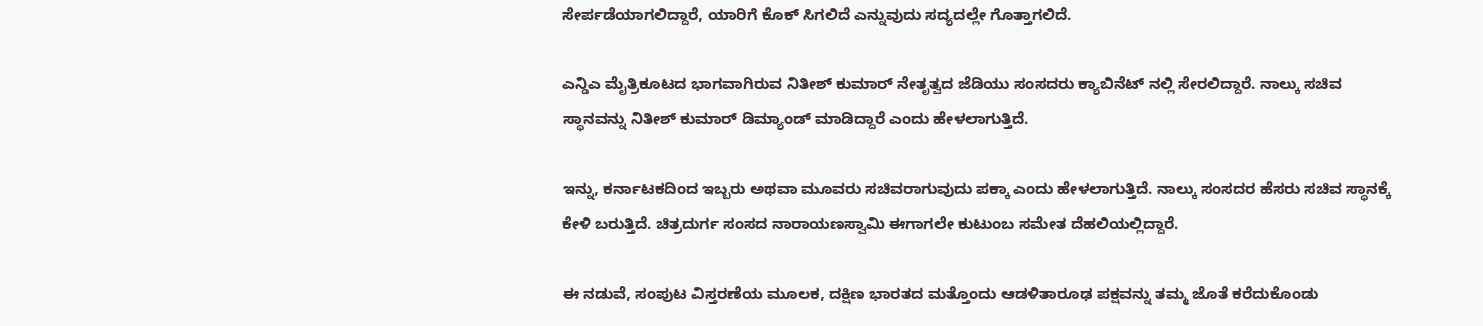ಸೇರ್ಪಡೆಯಾಗಲಿದ್ದಾರೆ, ಯಾರಿಗೆ ಕೊಕ್ ಸಿಗಲಿದೆ ಎನ್ನುವುದು ಸದ್ಯದಲ್ಲೇ ಗೊತ್ತಾಗಲಿದೆ.

ಎನ್ಡಿಎ ಮೈತ್ರಿಕೂಟದ ಭಾಗವಾಗಿರುವ ನಿತೀಶ್ ಕುಮಾರ್ ನೇತೃತ್ವದ ಜೆಡಿಯು ಸಂಸದರು ಕ್ಯಾಬಿನೆಟ್ ನಲ್ಲಿ ಸೇರಲಿದ್ದಾರೆ. ನಾಲ್ಕು ಸಚಿವ ಸ್ಥಾನವನ್ನು ನಿತೀಶ್ ಕುಮಾರ್ ಡಿಮ್ಯಾಂಡ್ ಮಾಡಿದ್ದಾರೆ ಎಂದು ಹೇಳಲಾಗುತ್ತಿದೆ.

ಇನ್ನು, ಕರ್ನಾಟಕದಿಂದ ಇಬ್ಬರು ಅಥವಾ ಮೂವರು ಸಚಿವರಾಗುವುದು ಪಕ್ಕಾ ಎಂದು ಹೇಳಲಾಗುತ್ತಿದೆ. ನಾಲ್ಕು ಸಂಸದರ ಹೆಸರು ಸಚಿವ ಸ್ಥಾನಕ್ಕೆ ಕೇಳಿ ಬರುತ್ತಿದೆ. ಚಿತ್ರದುರ್ಗ ಸಂಸದ ನಾರಾಯಣಸ್ವಾಮಿ ಈಗಾಗಲೇ ಕುಟುಂಬ ಸಮೇತ ದೆಹಲಿಯಲ್ಲಿದ್ದಾರೆ.

ಈ ನಡುವೆ, ಸಂಪುಟ ವಿಸ್ತರಣೆಯ ಮೂಲಕ, ದಕ್ಷಿಣ ಭಾರತದ ಮತ್ತೊಂದು ಆಡಳಿತಾರೂಢ ಪಕ್ಷವನ್ನು ತಮ್ಮ ಜೊತೆ ಕರೆದುಕೊಂಡು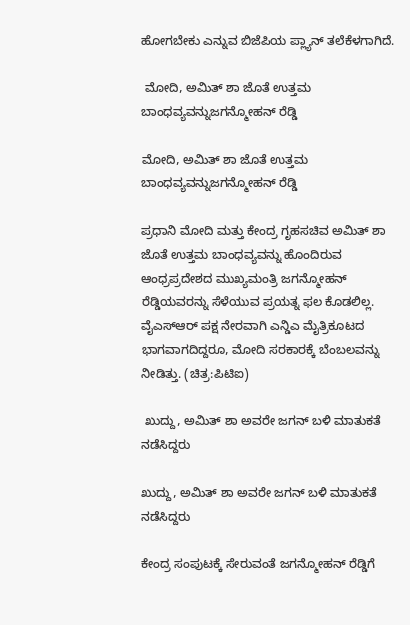ಹೋಗಬೇಕು ಎನ್ನುವ ಬಿಜೆಪಿಯ ಪ್ಲ್ಯಾನ್ ತಲೆಕೆಳಗಾಗಿದೆ.

 ಮೋದಿ, ಅಮಿತ್ ಶಾ ಜೊತೆ ಉತ್ತಮ ಬಾಂಧವ್ಯವನ್ನುಜಗನ್ಮೋಹನ್ ರೆಡ್ಡಿ

ಮೋದಿ, ಅಮಿತ್ ಶಾ ಜೊತೆ ಉತ್ತಮ ಬಾಂಧವ್ಯವನ್ನುಜಗನ್ಮೋಹನ್ ರೆಡ್ಡಿ

ಪ್ರಧಾನಿ ಮೋದಿ ಮತ್ತು ಕೇಂದ್ರ ಗೃಹಸಚಿವ ಅಮಿತ್ ಶಾ ಜೊತೆ ಉತ್ತಮ ಬಾಂಧವ್ಯವನ್ನು ಹೊಂದಿರುವ ಆಂಧ್ರಪ್ರದೇಶದ ಮುಖ್ಯಮಂತ್ರಿ ಜಗನ್ಮೋಹನ್ ರೆಡ್ಡಿಯವರನ್ನು ಸೆಳೆಯುವ ಪ್ರಯತ್ನ ಫಲ ಕೊಡಲಿಲ್ಲ. ವೈಎಸ್ಆರ್ ಪಕ್ಷ ನೇರವಾಗಿ ಎನ್ಡಿಎ ಮೈತ್ರಿಕೂಟದ ಭಾಗವಾಗದಿದ್ದರೂ, ಮೋದಿ ಸರಕಾರಕ್ಕೆ ಬೆಂಬಲವನ್ನು ನೀಡಿತ್ತು. (ಚಿತ್ರ:ಪಿಟಿಐ)

 ಖುದ್ದು, ಅಮಿತ್ ಶಾ ಅವರೇ ಜಗನ್ ಬಳಿ ಮಾತುಕತೆ ನಡೆಸಿದ್ದರು

ಖುದ್ದು, ಅಮಿತ್ ಶಾ ಅವರೇ ಜಗನ್ ಬಳಿ ಮಾತುಕತೆ ನಡೆಸಿದ್ದರು

ಕೇಂದ್ರ ಸಂಪುಟಕ್ಕೆ ಸೇರುವಂತೆ ಜಗನ್ಮೋಹನ್ ರೆಡ್ಡಿಗೆ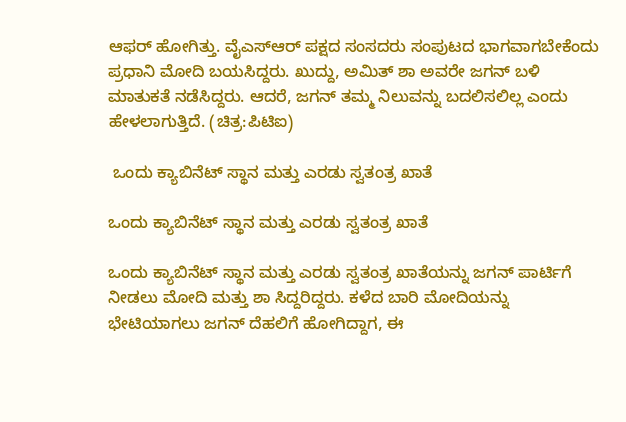ಆಫರ್ ಹೋಗಿತ್ತು. ವೈಎಸ್ಆರ್ ಪಕ್ಷದ ಸಂಸದರು ಸಂಪುಟದ ಭಾಗವಾಗಬೇಕೆಂದು ಪ್ರಧಾನಿ ಮೋದಿ ಬಯಸಿದ್ದರು. ಖುದ್ದು, ಅಮಿತ್ ಶಾ ಅವರೇ ಜಗನ್ ಬಳಿ ಮಾತುಕತೆ ನಡೆಸಿದ್ದರು. ಆದರೆ, ಜಗನ್ ತಮ್ಮ ನಿಲುವನ್ನು ಬದಲಿಸಲಿಲ್ಲ ಎಂದು ಹೇಳಲಾಗುತ್ತಿದೆ. (ಚಿತ್ರ:ಪಿಟಿಐ)

 ಒಂದು ಕ್ಯಾಬಿನೆಟ್ ಸ್ಥಾನ ಮತ್ತು ಎರಡು ಸ್ವತಂತ್ರ ಖಾತೆ

ಒಂದು ಕ್ಯಾಬಿನೆಟ್ ಸ್ಥಾನ ಮತ್ತು ಎರಡು ಸ್ವತಂತ್ರ ಖಾತೆ

ಒಂದು ಕ್ಯಾಬಿನೆಟ್ ಸ್ಥಾನ ಮತ್ತು ಎರಡು ಸ್ವತಂತ್ರ ಖಾತೆಯನ್ನು ಜಗನ್ ಪಾರ್ಟಿಗೆ ನೀಡಲು ಮೋದಿ ಮತ್ತು ಶಾ ಸಿದ್ದರಿದ್ದರು. ಕಳೆದ ಬಾರಿ ಮೋದಿಯನ್ನು ಭೇಟಿಯಾಗಲು ಜಗನ್ ದೆಹಲಿಗೆ ಹೋಗಿದ್ದಾಗ, ಈ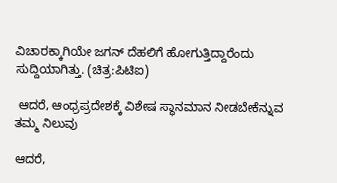ವಿಚಾರಕ್ಕಾಗಿಯೇ ಜಗನ್ ದೆಹಲಿಗೆ ಹೋಗುತ್ತಿದ್ದಾರೆಂದು ಸುದ್ದಿಯಾಗಿತ್ತು. (ಚಿತ್ರ:ಪಿಟಿಐ)

 ಆದರೆ, ಆಂಧ್ರಪ್ರದೇಶಕ್ಕೆ ವಿಶೇಷ ಸ್ಥಾನಮಾನ ನೀಡಬೇಕೆನ್ನುವ ತಮ್ಮ ನಿಲುವು

ಆದರೆ,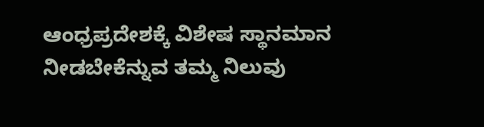ಆಂಧ್ರಪ್ರದೇಶಕ್ಕೆ ವಿಶೇಷ ಸ್ಥಾನಮಾನ ನೀಡಬೇಕೆನ್ನುವ ತಮ್ಮ ನಿಲುವು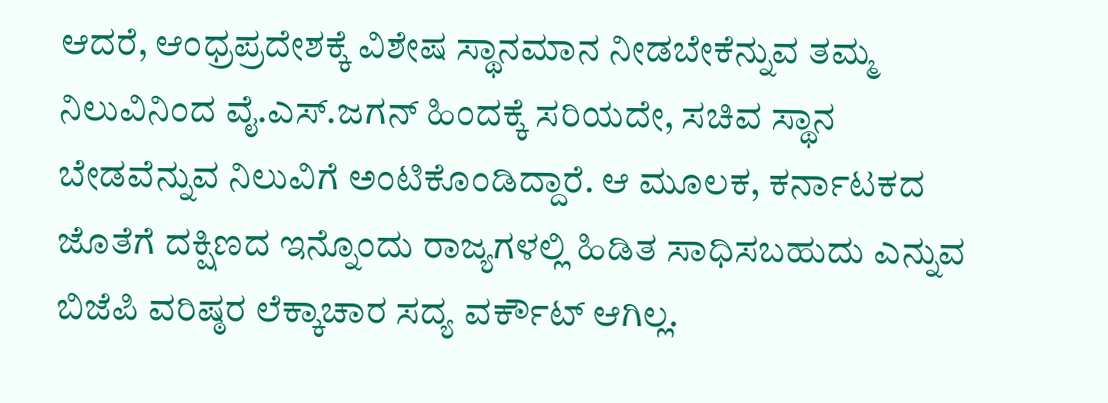ಆದರೆ, ಆಂಧ್ರಪ್ರದೇಶಕ್ಕೆ ವಿಶೇಷ ಸ್ಥಾನಮಾನ ನೀಡಬೇಕೆನ್ನುವ ತಮ್ಮ ನಿಲುವಿನಿಂದ ವೈ.ಎಸ್.ಜಗನ್ ಹಿಂದಕ್ಕೆ ಸರಿಯದೇ, ಸಚಿವ ಸ್ಥಾನ ಬೇಡವೆನ್ನುವ ನಿಲುವಿಗೆ ಅಂಟಿಕೊಂಡಿದ್ದಾರೆ. ಆ ಮೂಲಕ, ಕರ್ನಾಟಕದ ಜೊತೆಗೆ ದಕ್ಷಿಣದ ಇನ್ನೊಂದು ರಾಜ್ಯಗಳಲ್ಲಿ ಹಿಡಿತ ಸಾಧಿಸಬಹುದು ಎನ್ನುವ ಬಿಜೆಪಿ ವರಿಷ್ಠರ ಲೆಕ್ಕಾಚಾರ ಸದ್ಯ ವರ್ಕೌಟ್ ಆಗಿಲ್ಲ.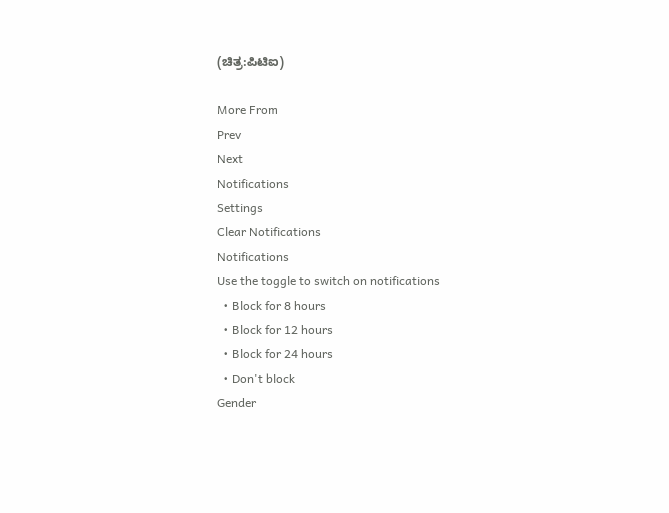(ಚಿತ್ರ:ಪಿಟಿಐ)

More From
Prev
Next
Notifications
Settings
Clear Notifications
Notifications
Use the toggle to switch on notifications
  • Block for 8 hours
  • Block for 12 hours
  • Block for 24 hours
  • Don't block
Gender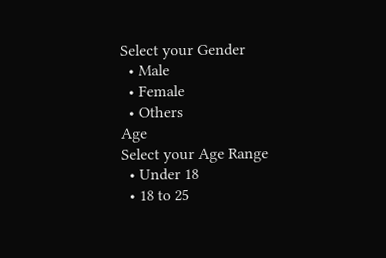Select your Gender
  • Male
  • Female
  • Others
Age
Select your Age Range
  • Under 18
  • 18 to 25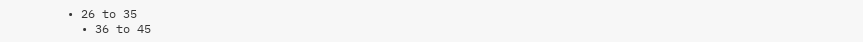• 26 to 35
  • 36 to 45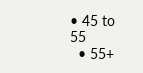• 45 to 55
  • 55+